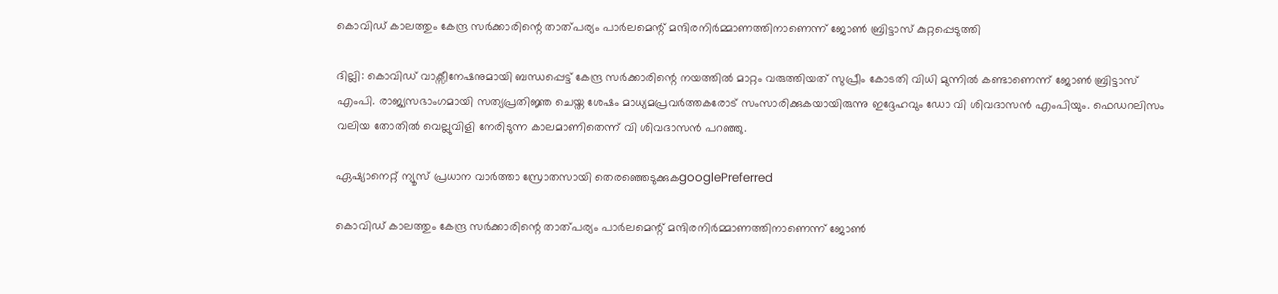കൊവിഡ് കാലത്തും കേന്ദ്ര സർക്കാരിന്റെ താത്പര്യം പാർലമെന്റ് മന്ദിരനിർമ്മാണത്തിനാണെന്ന് ജോൺ ബ്രിട്ടാസ് കുറ്റപ്പെടുത്തി

ദില്ലി: കൊവിഡ് വാക്സീനേഷനുമായി ബന്ധപ്പെട്ട് കേന്ദ്ര സർക്കാരിന്റെ നയത്തിൽ മാറ്റം വരുത്തിയത് സുപ്രീം കോടതി വിധി മുന്നിൽ കണ്ടാണെന്ന് ജോൺ ബ്രിട്ടാസ് എംപി. രാജ്യസഭാംഗമായി സത്യപ്രതിജ്ഞ ചെയ്ത ശേഷം മാധ്യമപ്രവർത്തകരോട് സംസാരിക്കുകയായിരുന്നു ഇദ്ദേഹവും ഡോ വി ശിവദാസൻ എംപിയും. ഫെഡറലിസം വലിയ തോതിൽ വെല്ലുവിളി നേരിടുന്ന കാലമാണിതെന്ന് വി ശിവദാസൻ പറഞ്ഞു.

ഏഷ്യാനെറ്റ് ന്യൂസ് പ്രധാന വാർത്താ സ്രോതസായി തെരഞ്ഞെടുക്കുകgooglePreferred

കൊവിഡ് കാലത്തും കേന്ദ്ര സർക്കാരിന്റെ താത്പര്യം പാർലമെന്റ് മന്ദിരനിർമ്മാണത്തിനാണെന്ന് ജോൺ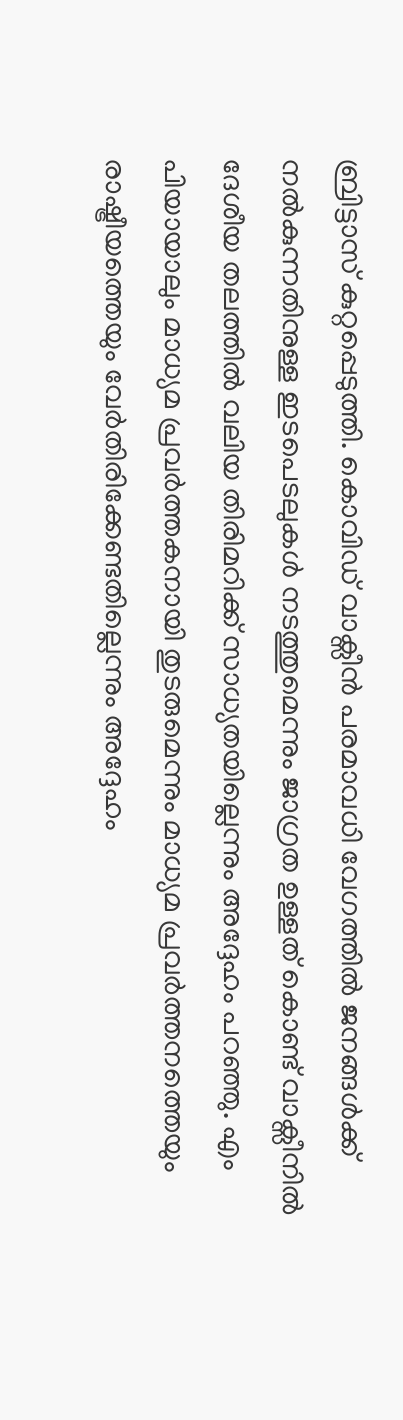ബ്രിട്ടാസ് കുറ്റപ്പെടുത്തി. കൊവിഡ് വാക്സീൻ പരമാവധി വേഗത്തിൽ ജനങ്ങൾക്ക് നൽകുന്നതിനുള്ള ഇടപെടലുകൾ നടത്തുമെന്നും ജാഗ്രത ഉള്ളത് കൊണ്ട് വാക്സീനിൽ ദേശീയ തലത്തിൽ വലിയ തിരിമറിക്ക് സാധ്യതയില്ലെന്നും അദ്ദേഹം പറഞ്ഞു. എം പിയായാലും മാധ്യമ പ്രവർത്തകനായി തുടരുമെന്നും മാധ്യമ പ്രവർത്തനത്തെയും രാഷ്ട്രീയത്തെയും വേർതിരിക്കേണ്ടതില്ലെന്നും അദ്ദേഹം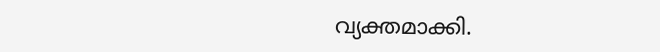വ്യക്തമാക്കി.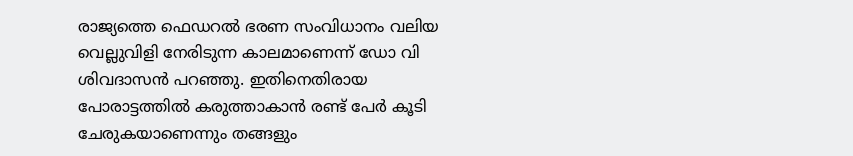രാജ്യത്തെ ഫെഡറൽ ഭരണ സംവിധാനം വലിയ വെല്ലുവിളി നേരിടുന്ന കാലമാണെന്ന് ഡോ വി ശിവദാസൻ പറഞ്ഞു. ഇതിനെതിരായ പോരാട്ടത്തിൽ കരുത്താകാൻ രണ്ട് പേർ കൂടി ചേരുകയാണെന്നും തങ്ങളും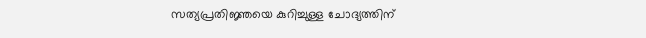സത്യപ്രതിജ്ഞയെ കുറിച്ചുള്ള ചോദ്യത്തിന്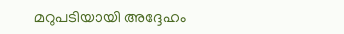മറുപടിയായി അദ്ദേഹം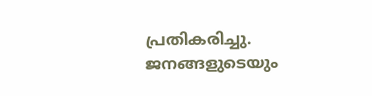പ്രതികരിച്ചു. ജനങ്ങളുടെയും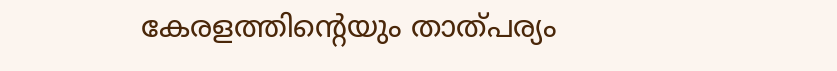കേരളത്തിന്റെയും താത്പര്യം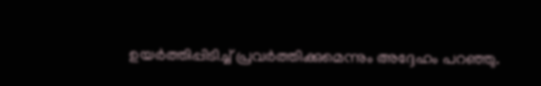ഉയർത്തിപ്പിടിച്ച് പ്രവർത്തിക്കുമെന്നും അദ്ദേഹം പറഞ്ഞു.